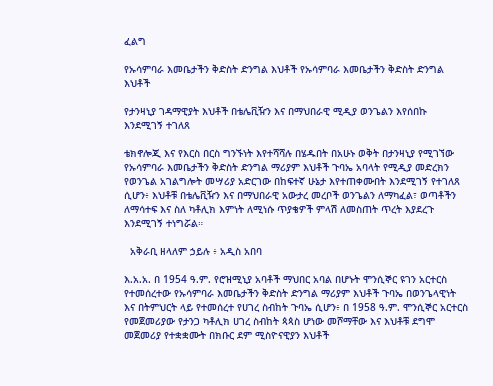ፈልግ

የኡሳምባራ እመቤታችን ቅድስት ድንግል እህቶች የኡሳምባራ እመቤታችን ቅድስት ድንግል እህቶች

የታንዛኒያ ገዳማዊያት እህቶች በቴሌቪዥን እና በማህበራዊ ሚዲያ ወንጌልን እየሰበኩ እንደሚገኝ ተገለጸ

ቴክኖሎጂ እና የእርስ በርስ ግንኙነት እየተሻሻሉ በሄዱበት በአሁኑ ወቅት በታንዛኒያ የሚገኘው የኡሳምባራ እመቤታችን ቅድስት ድንግል ማሪያም እህቶች ጉባኤ አባላት የሚዲያ መድረክን የወንጌል አገልግሎት መሣሪያ አድርገው በከፍተኛ ሁኔታ እየተጠቀሙበት እንደሚገኝ የተገለጸ ሲሆን፥ እህቶቹ በቴሌቪዥን እና በማህበራዊ አውታረ መረቦች ወንጌልን ለማካፈል፣ ወጣቶችን ለማሳተፍ እና ስለ ካቶሊክ እምነት ለሚነሱ ጥያቄዎች ምላሽ ለመስጠት ጥረት እያደረጉ እንደሚገኝ ተነግሯል።

  አቅራቢ ዘላለም ኃይሉ ፥ አዲስ አበባ

እ.አ.አ. በ 1954 ዓ.ም. የሮዝሚኒያ አባቶች ማህበር አባል በሆኑት ሞንሲኞር ዩገን አርተርስ የተመሰረተው የኡሳምባራ እመቤታችን ቅድስት ድንግል ማሪያም እህቶች ጉባኤ በወንጌላዊነት እና በትምህርት ላይ የተመሰረተ የሀገረ ስብከት ጉባኤ ሲሆን፥ በ 1958 ዓ.ም. ሞንሲኞር አርተርስ የመጀመሪያው የታንጋ ካቶሊክ ሀገረ ስብከት ጳጳስ ሆነው መሾማቸው እና እህቶቹ ደግሞ መጀመሪያ የተቋቋሙት በክቡር ደም ሚስዮናዊያን እህቶች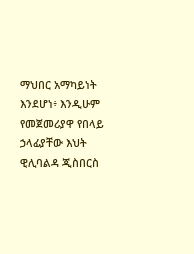ማህበር አማካይነት እንደሆነ፥ እንዲሁም የመጀመሪያዋ የበላይ ኃላፊያቸው እህት ዊሊባልዳ ጂስበርስ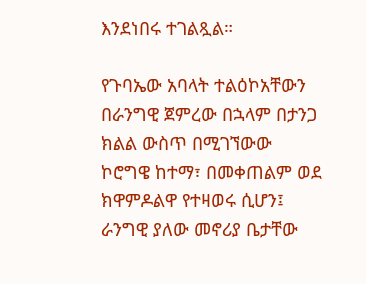እንደነበሩ ተገልጿል።

የጉባኤው አባላት ተልዕኮአቸውን በራንግዊ ጀምረው በኋላም በታንጋ ክልል ውስጥ በሚገኘውው ኮሮግዌ ከተማ፣ በመቀጠልም ወደ ክዋምዶልዋ የተዛወሩ ሲሆን፤ ራንግዊ ያለው መኖሪያ ቤታቸው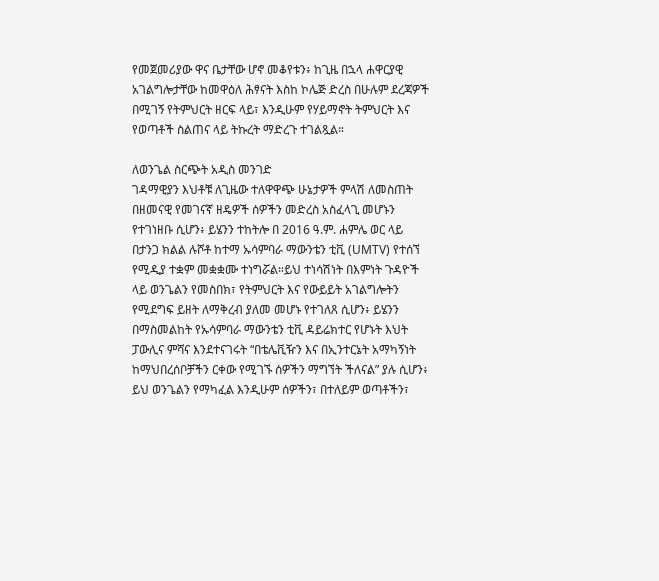የመጀመሪያው ዋና ቤታቸው ሆኖ መቆየቱን፥ ከጊዜ በኋላ ሐዋርያዊ አገልግሎታቸው ከመዋዕለ ሕፃናት እስከ ኮሌጅ ድረስ በሁሉም ደረጃዎች በሚገኝ የትምህርት ዘርፍ ላይ፣ እንዲሁም የሃይማኖት ትምህርት እና የወጣቶች ስልጠና ላይ ትኩረት ማድረጉ ተገልጿል።

ለወንጌል ስርጭት አዲስ መንገድ
ገዳማዊያን እህቶቹ ለጊዜው ተለዋዋጭ ሁኔታዎች ምላሽ ለመስጠት በዘመናዊ የመገናኛ ዘዴዎች ሰዎችን መድረስ አስፈላጊ መሆኑን የተገነዘቡ ሲሆን፥ ይሄንን ተከትሎ በ 2016 ዓ.ም. ሐምሌ ወር ላይ በታንጋ ክልል ሉሾቶ ከተማ ኡሳምባራ ማውንቴን ቲቪ (UMTV) የተሰኘ የሚዲያ ተቋም መቋቋሙ ተነግሯል።ይህ ተነሳሽነት በእምነት ጉዳዮች ላይ ወንጌልን የመስበክ፣ የትምህርት እና የውይይት አገልግሎትን የሚደግፍ ይዘት ለማቅረብ ያለመ መሆኑ የተገለጸ ሲሆን፥ ይሄንን በማስመልከት የኡሳምባራ ማውንቴን ቲቪ ዳይሬክተር የሆኑት እህት ፓውሊና ምሻና እንደተናገሩት “በቴሌቪዥን እና በኢንተርኔት አማካኝነት ከማህበረሰቦቻችን ርቀው የሚገኙ ሰዎችን ማግኘት ችለናል” ያሉ ሲሆን፥ ይህ ወንጌልን የማካፈል እንዲሁም ሰዎችን፣ በተለይም ወጣቶችን፣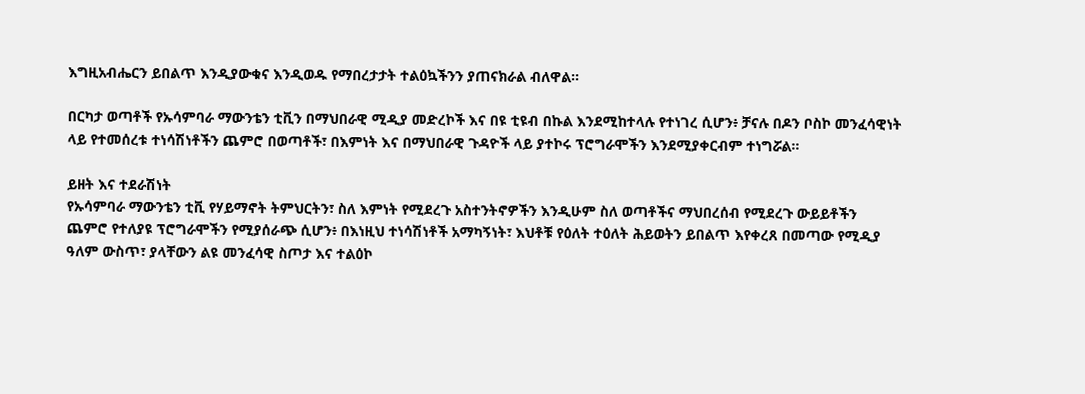እግዚአብሔርን ይበልጥ እንዲያውቁና እንዲወዱ የማበረታታት ተልዕኳችንን ያጠናክራል ብለዋል።

በርካታ ወጣቶች የኡሳምባራ ማውንቴን ቲቪን በማህበራዊ ሚዲያ መድረኮች እና በዩ ቲዩብ በኩል እንደሚከተላሉ የተነገረ ሲሆን፥ ቻናሉ በዶን ቦስኮ መንፈሳዊነት ላይ የተመሰረቱ ተነሳሽነቶችን ጨምሮ በወጣቶች፣ በእምነት እና በማህበራዊ ጉዳዮች ላይ ያተኮሩ ፕሮግራሞችን እንደሚያቀርብም ተነግሯል።

ይዘት እና ተደራሽነት
የኡሳምባራ ማውንቴን ቲቪ የሃይማኖት ትምህርትን፣ ስለ እምነት የሚደረጉ አስተንትኖዎችን እንዲሁም ስለ ወጣቶችና ማህበረሰብ የሚደረጉ ውይይቶችን ጨምሮ የተለያዩ ፕሮግራሞችን የሚያሰራጭ ሲሆን፥ በእነዚህ ተነሳሽነቶች አማካኝነት፣ እህቶቹ የዕለት ተዕለት ሕይወትን ይበልጥ እየቀረጸ በመጣው የሚዲያ ዓለም ውስጥ፣ ያላቸውን ልዩ መንፈሳዊ ስጦታ እና ተልዕኮ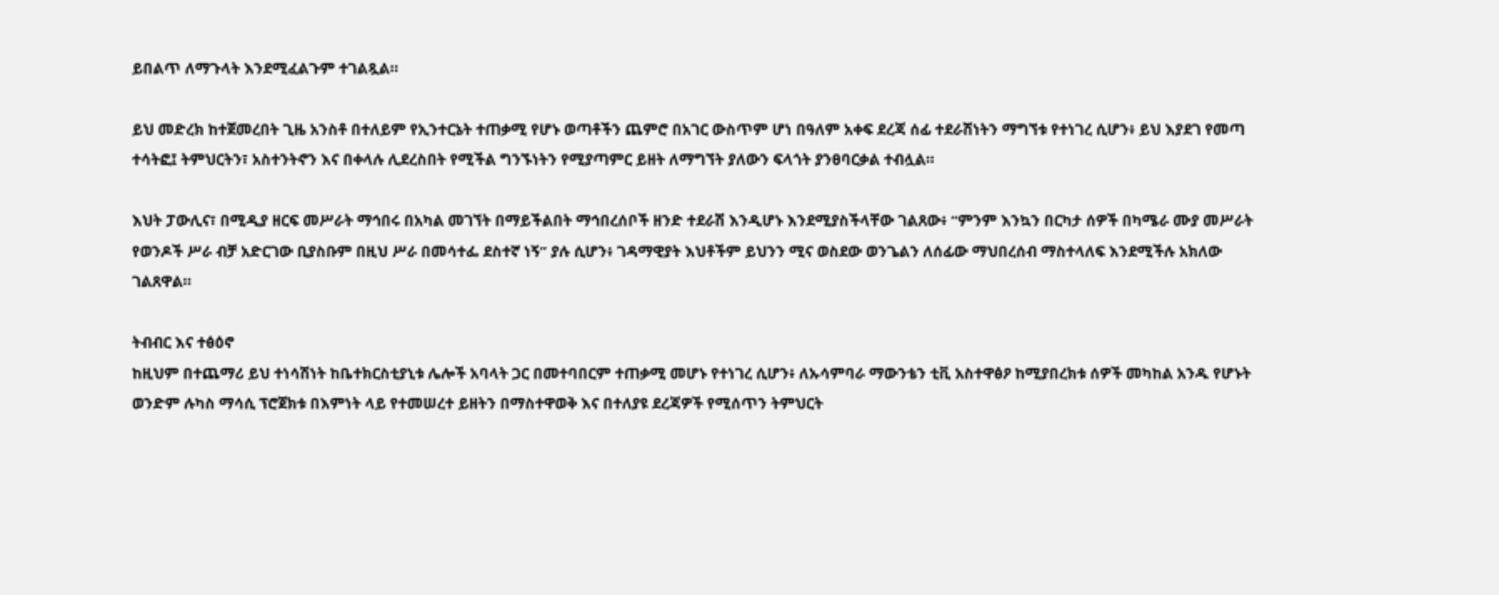ይበልጥ ለማጉላት እንደሚፈልጉም ተገልጿል።

ይህ መድረክ ከተጀመረበት ጊዜ አንስቶ በተለይም የኢንተርኔት ተጠቃሚ የሆኑ ወጣቶችን ጨምሮ በአገር ውስጥም ሆነ በዓለም አቀፍ ደረጃ ሰፊ ተደራሽነትን ማግኘቱ የተነገረ ሲሆን፥ ይህ እያደገ የመጣ ተሳትፎ፤ ትምህርትን፣ አስተንትኖን እና በቀላሉ ሊደረስበት የሚችል ግንኙነትን የሚያጣምር ይዘት ለማግኘት ያለውን ፍላጎት ያንፀባርቃል ተብሏል።

እህት ፓውሊና፣ በሚዲያ ዘርፍ መሥራት ማኅበሩ በአካል መገኘት በማይችልበት ማኅበረሰቦች ዘንድ ተደራሽ እንዲሆኑ እንደሚያስችላቸው ገልጸው፥ “ምንም እንኳን በርካታ ሰዎች በካሜራ ሙያ መሥራት የወንዶች ሥራ ብቻ አድርገው ቢያስቡም በዚህ ሥራ በመሳተፌ ደስተኛ ነኝ” ያሉ ሲሆን፥ ገዳማዊያት እህቶችም ይህንን ሚና ወስደው ወንጌልን ለሰፊው ማህበረሰብ ማስተላለፍ እንደሚችሉ አክለው ገልጸዋል።

ትብብር እና ተፅዕኖ
ከዚህም በተጨማሪ ይህ ተነሳሽነት ከቤተክርስቲያኒቱ ሌሎች አባላት ጋር በመተባበርም ተጠቃሚ መሆኑ የተነገረ ሲሆን፥ ለኡሳምባራ ማውንቴን ቲቪ አስተዋፅዖ ከሚያበረክቱ ሰዎች መካከል አንዱ የሆኑት ወንድም ሉካስ ማሳሲ ፕሮጀክቱ በእምነት ላይ የተመሠረተ ይዘትን በማስተዋወቅ እና በተለያዩ ደረጃዎች የሚሰጥን ትምህርት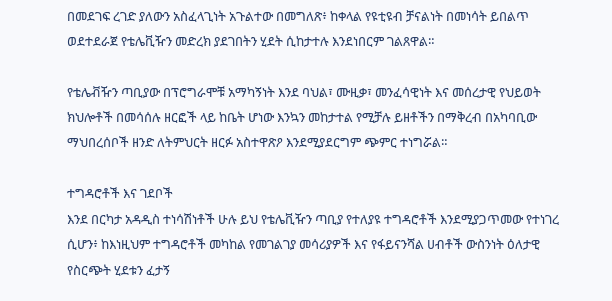በመደገፍ ረገድ ያለውን አስፈላጊነት አጉልተው በመግለጽ፥ ከቀላል የዩቲዩብ ቻናልነት በመነሳት ይበልጥ ወደተደራጀ የቴሌቪዥን መድረክ ያደገበትን ሂደት ሲከታተሉ እንደነበርም ገልጸዋል።

የቴሌቭዥን ጣቢያው በፕሮግራሞቹ አማካኝነት እንደ ባህል፣ ሙዚቃ፣ መንፈሳዊነት እና መሰረታዊ የህይወት ክህሎቶች በመሳሰሉ ዘርፎች ላይ ከቤት ሆነው እንኳን መከታተል የሚቻሉ ይዘቶችን በማቅረብ በአካባቢው ማህበረሰቦች ዘንድ ለትምህርት ዘርፉ አስተዋጽዖ እንደሚያደርግም ጭምር ተነግሯል።

ተግዳሮቶች እና ገደቦች
እንደ በርካታ አዳዲስ ተነሳሽነቶች ሁሉ ይህ የቴሌቪዥን ጣቢያ የተለያዩ ተግዳሮቶች እንደሚያጋጥመው የተነገረ ሲሆን፥ ከእነዚህም ተግዳሮቶች መካከል የመገልገያ መሳሪያዎች እና የፋይናንሻል ሀብቶች ውስንነት ዕለታዊ የስርጭት ሂደቱን ፈታኝ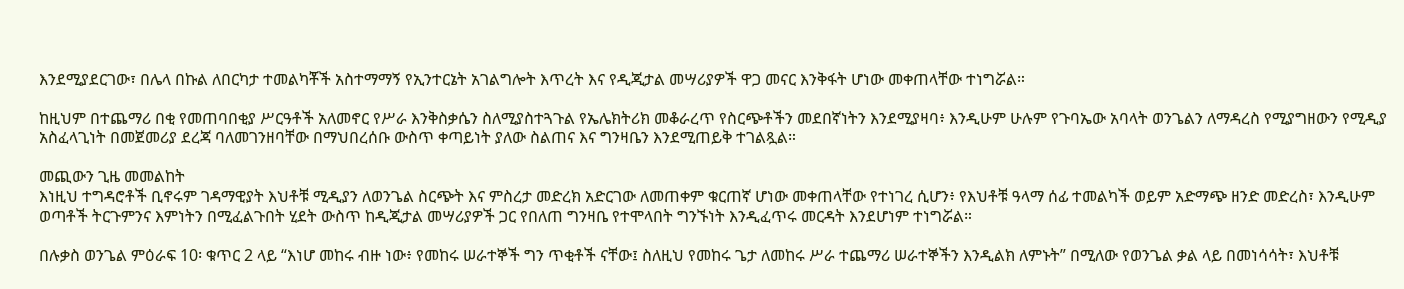እንደሚያደርገው፣ በሌላ በኩል ለበርካታ ተመልካቾች አስተማማኝ የኢንተርኔት አገልግሎት እጥረት እና የዲጂታል መሣሪያዎች ዋጋ መናር እንቅፋት ሆነው መቀጠላቸው ተነግሯል።

ከዚህም በተጨማሪ በቂ የመጠባበቂያ ሥርዓቶች አለመኖር የሥራ እንቅስቃሴን ስለሚያስተጓጉል የኤሌክትሪክ መቆራረጥ የስርጭቶችን መደበኛነትን እንደሚያዛባ፥ እንዲሁም ሁሉም የጉባኤው አባላት ወንጌልን ለማዳረስ የሚያግዘውን የሚዲያ አስፈላጊነት በመጀመሪያ ደረጃ ባለመገንዘባቸው በማህበረሰቡ ውስጥ ቀጣይነት ያለው ስልጠና እና ግንዛቤን እንደሚጠይቅ ተገልጿል።

መጪውን ጊዜ መመልከት
እነዚህ ተግዳሮቶች ቢኖሩም ገዳማዊያት እህቶቹ ሚዲያን ለወንጌል ስርጭት እና ምስረታ መድረክ አድርገው ለመጠቀም ቁርጠኛ ሆነው መቀጠላቸው የተነገረ ሲሆን፥ የእህቶቹ ዓላማ ሰፊ ተመልካች ወይም አድማጭ ዘንድ መድረስ፣ እንዲሁም ወጣቶች ትርጉምንና እምነትን በሚፈልጉበት ሂደት ውስጥ ከዲጂታል መሣሪያዎች ጋር የበለጠ ግንዛቤ የተሞላበት ግንኙነት እንዲፈጥሩ መርዳት እንደሆነም ተነግሯል።

በሉቃስ ወንጌል ምዕራፍ 10፡ ቁጥር 2 ላይ “እነሆ መከሩ ብዙ ነው፥ የመከሩ ሠራተኞች ግን ጥቂቶች ናቸው፤ ስለዚህ የመከሩ ጌታ ለመከሩ ሥራ ተጨማሪ ሠራተኞችን እንዲልክ ለምኑት” በሚለው የወንጌል ቃል ላይ በመነሳሳት፣ እህቶቹ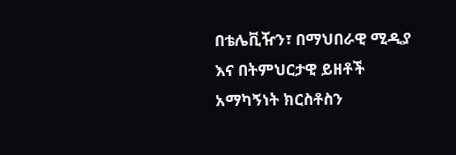በቴሌቪዥን፣ በማህበራዊ ሚዲያ እና በትምህርታዊ ይዘቶች አማካኝነት ክርስቶስን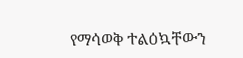የማሳወቅ ተልዕኳቸውን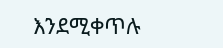እንደሚቀጥሉ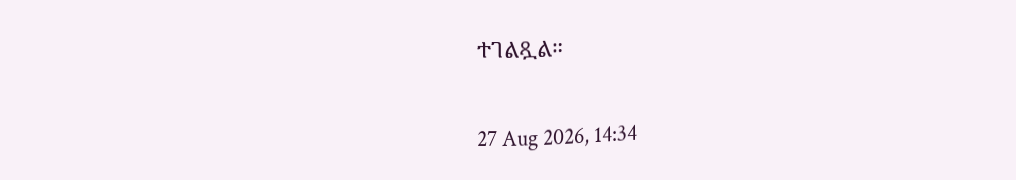ተገልጿል።

27 Aug 2026, 14:34